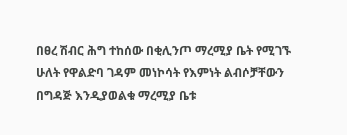በፀረ ሽብር ሕግ ተከሰው በቂሊንጦ ማረሚያ ቤት የሚገኙ ሁለት የዋልድባ ገዳም መነኮሳት የእምነት ልብሶቻቸውን በግዳጅ እንዲያወልቁ ማረሚያ ቤቱ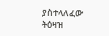ያስተላለፈው ትዕዛዝ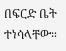በፍርድ ቤት ተነሳላቸው።